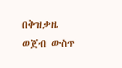በቅዝቃዜ ወጀብ ውስጥ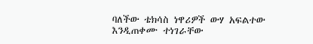ባለችው ቴክሳስ ነዋሪዎች ውሃ አፍልተው እንዲጠቀሙ ተነገራቸው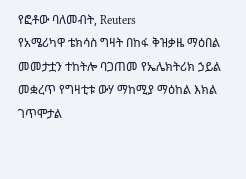የፎቶው ባለመብት, Reuters
የአሜሪካዋ ቴክሳስ ግዛት በከፋ ቅዝቃዜ ማዕበል መመታቷን ተከትሎ ባጋጠመ የኤሌክትሪክ ኃይል መቋረጥ የግዛቲቱ ውሃ ማከሚያ ማዕከል እክል ገጥሞታል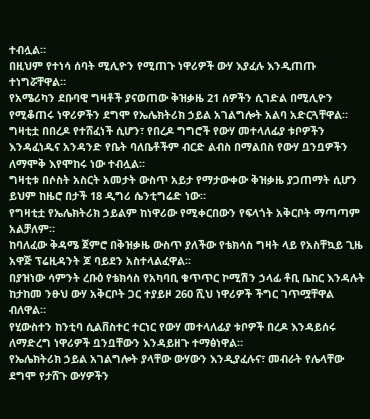ተብሏል።
በዚህም የተነሳ ሰባት ሚሊዮን የሚጠጉ ነዋሪዎች ውሃ እያፈሉ እንዲጠጡ ተነግሯቸዋል።
የአሜሪካን ደቡባዊ ግዛቶች ያናወጠው ቅዝቃዜ 21 ሰዎችን ሲገድል በሚሊዮን የሚቆጠሩ ነዋሪዎችን ደግሞ የኤሌክትሪክ ኃይል አገልግሎት አልባ አድርጓቸዋል።
ግዛቲቷ በበረዶ የተሸፈነች ሲሆን፣ የበረዶ ግግሮች የውሃ መተላለፊያ ቱቦዎችን እንዳፈነዱና አንዳንድ የቤት ባለቤቶችም ብርድ ልብስ በማልበስ የውሃ ቧንቧዎችን ለማሞቅ እየሞከሩ ነው ተብሏል።
ግዛቲቱ በሶስት አስርት አመታት ውስጥ አይታ የማታውቀው ቅዝቃዜ ያጋጠማት ሲሆን ይህም ከዜሮ በታች 18 ዲግሪ ሴንቲግሬድ ነው።
የግዛቲቷ የኤሌክትሪክ ኃይልም ከነዋሪው የሚቀርበውን የፍላጎት አቅርቦት ማጣጣም አልቻለም።
ከባለፈው ቅዳሜ ጀምሮ በቅዝቃዜ ውስጥ ያለችው የቴክሳስ ግዛት ላይ የአስቸኳይ ጊዜ አዋጅ ፕሬዚዳንት ጆ ባይደን አስተላልፈዋል።
በያዝነው ሳምንት ረቡዕ የቴክሳስ የአካባቢ ቁጥጥር ኮሚሽን ኃላፊ ቶቢ ቤከር እንዳሉት ከታከመ ንፁህ ውሃ አቅርቦት ጋር ተያይዞ 260 ሺህ ነዋሪዎች ችግር ገጥሟቸዋል ብለዋል።
የሂውስተን ከንቲባ ሲልቨስተር ተርነር የውሃ መተላለፊያ ቱቦዎች በረዶ እንዳይሰሩ ለማድረግ ነዋሪዎች ቧንቧቸውን እንዳይዘጉ ተማፅነዋል።
የኤሌክትሪክ ኃይል አገልግሎት ያላቸው ውሃውን እንዲያፈሉና፣ መብራት የሌላቸው ደግሞ የታሸጉ ውሃዎችን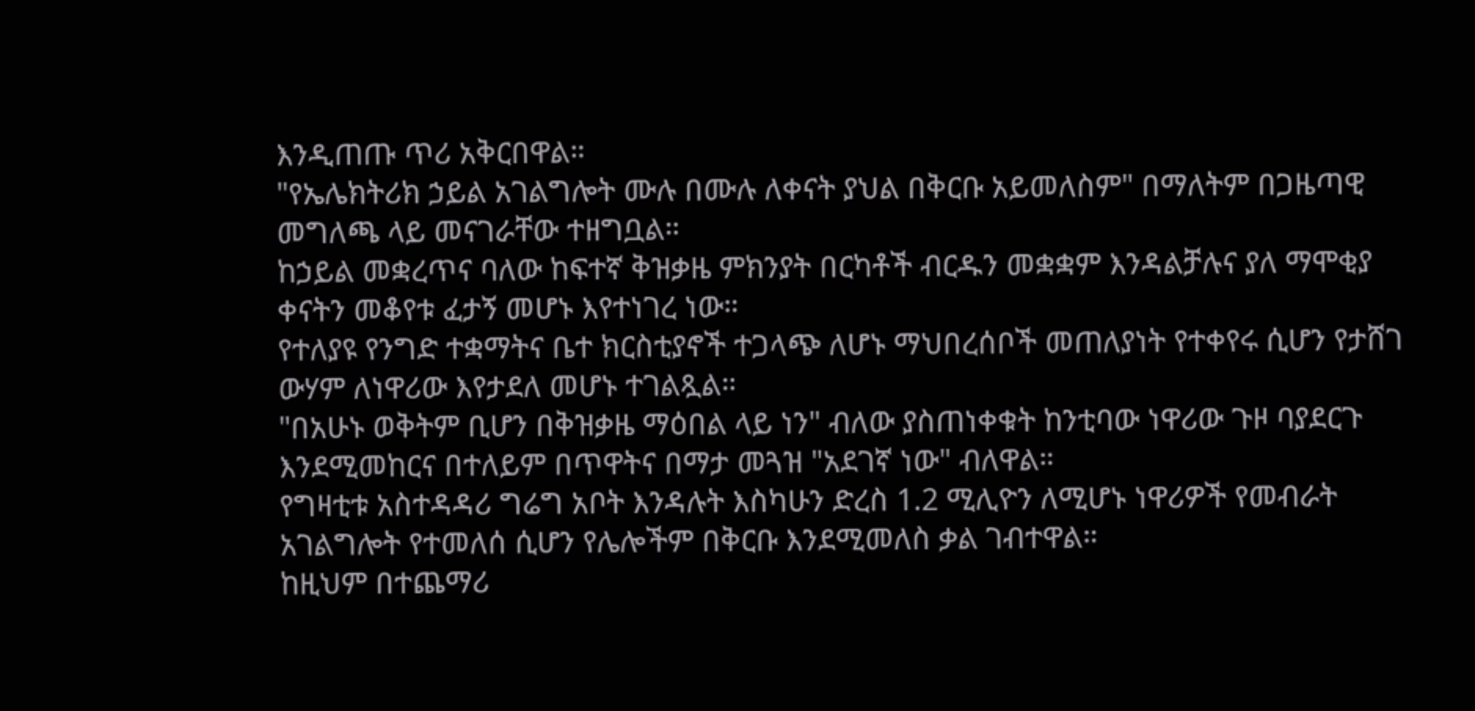እንዲጠጡ ጥሪ አቅርበዋል።
"የኤሌክትሪክ ኃይል አገልግሎት ሙሉ በሙሉ ለቀናት ያህል በቅርቡ አይመለስም" በማለትም በጋዜጣዊ መግለጫ ላይ መናገራቸው ተዘግቧል።
ከኃይል መቋረጥና ባለው ከፍተኛ ቅዝቃዜ ምክንያት በርካቶች ብርዱን መቋቋም እንዳልቻሉና ያለ ማሞቂያ ቀናትን መቆየቱ ፈታኝ መሆኑ እየተነገረ ነው።
የተለያዩ የንግድ ተቋማትና ቤተ ክርስቲያኖች ተጋላጭ ለሆኑ ማህበረሰቦች መጠለያነት የተቀየሩ ሲሆን የታሸገ ውሃም ለነዋሪው እየታደለ መሆኑ ተገልጿል።
"በአሁኑ ወቅትም ቢሆን በቅዝቃዜ ማዕበል ላይ ነን" ብለው ያስጠነቀቁት ከንቲባው ነዋሪው ጉዞ ባያደርጉ እንደሚመከርና በተለይም በጥዋትና በማታ መጓዝ "አደገኛ ነው" ብለዋል።
የግዛቲቱ አስተዳዳሪ ግሬግ አቦት እንዳሉት እስካሁን ድረስ 1.2 ሚሊዮን ለሚሆኑ ነዋሪዎች የመብራት አገልግሎት የተመለሰ ሲሆን የሌሎችም በቅርቡ እንደሚመለስ ቃል ገብተዋል።
ከዚህም በተጨማሪ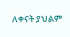ለቀናት ያህልም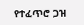የተፈጥሮ ጋዝ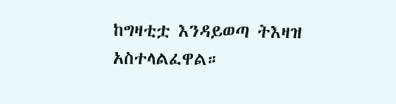ከግዛቲቷ እንዳይወጣ ትእዛዝ አስተላልፈዋል።